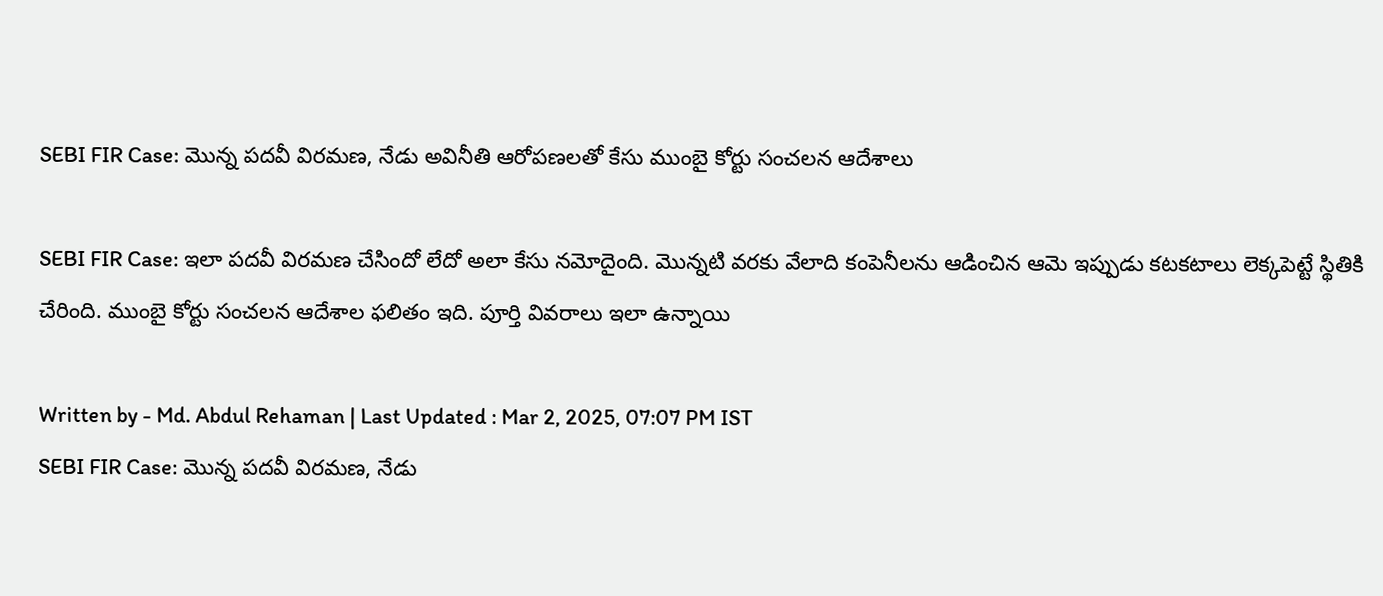SEBI FIR Case: మొన్న పదవీ విరమణ, నేడు అవినీతి ఆరోపణలతో కేసు ముంబై కోర్టు సంచలన ఆదేశాలు

SEBI FIR Case: ఇలా పదవీ విరమణ చేసిందో లేదో అలా కేసు నమోదైంది. మొన్నటి వరకు వేలాది కంపెనీలను ఆడించిన ఆమె ఇప్పుడు కటకటాలు లెక్కపెట్టే స్థితికి చేరింది. ముంబై కోర్టు సంచలన ఆదేశాల ఫలితం ఇది. పూర్తి వివరాలు ఇలా ఉన్నాయి

Written by - Md. Abdul Rehaman | Last Updated : Mar 2, 2025, 07:07 PM IST
SEBI FIR Case: మొన్న పదవీ విరమణ, నేడు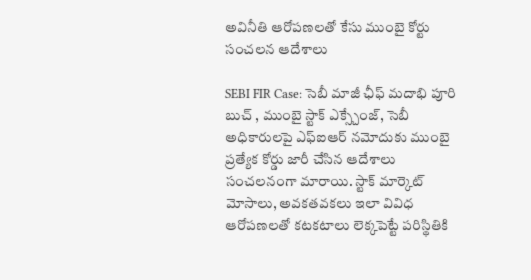అవినీతి ఆరోపణలతో కేసు ముంబై కోర్టు సంచలన ఆదేశాలు

SEBI FIR Case: సెబీ మాజీ ఛీఫ్ మదాభి పూరి బుచ్ , ముంబై స్టాక్ ఎక్స్చేంజ్, సెబీ అధికారులపై ఎఫ్ఐఆర్ నమోదుకు ముంబై ప్రత్యేక కోర్డు జారీ చేసిన ఆదేశాలు సంచలనంగా మారాయి. స్టాక్ మార్కెట్ మోసాలు, అవకతవకలు ఇలా వివిధ ఆరోపణలతో కటకటాలు లెక్కపెట్టే పరిస్థితికి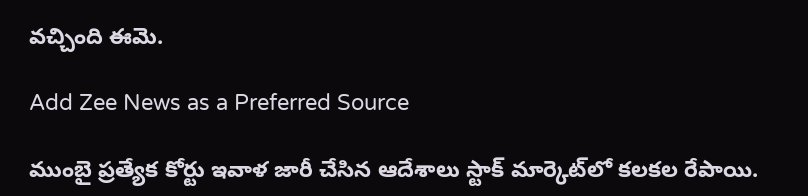వచ్చింది ఈమె.

Add Zee News as a Preferred Source

ముంబై ప్రత్యేక కోర్టు ఇవాళ జారీ చేసిన ఆదేశాలు స్టాక్ మార్కెట్‌లో కలకల రేపాయి.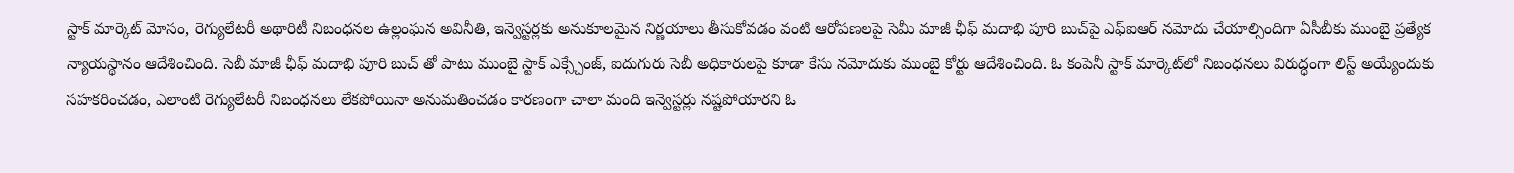స్టాక్ మార్కెట్ మోసం, రెగ్యులేటరీ అథారిటీ నిబంధనల ఉల్లంఘన అవినీతి, ఇన్వెస్టర్లకు అనుకూలమైన నిర్ణయాలు తీసుకోవడం వంటి ఆరోపణలపై సెమీ మాజీ ఛీఫ్ మదాభి పూరి బుచ్‌పై ఎఫ్ఐఆర్ నమోదు చేయాల్సిందిగా ఏసీబీకు ముంబై ప్రత్యేక న్యాయస్థానం ఆదేశించింది. సెబీ మాజీ ఛీఫ్ మదాభి పూరి బుచ్ తో పాటు ముంబై స్టాక్ ఎక్స్చేంజ్, ఐదుగురు సెబీ అధికారులపై కూడా కేసు నమోదుకు ముంబై కోర్టు ఆదేశించింది. ఓ కంపెనీ స్టాక్ మార్కెట్‌లో నిబంధనలు విరుద్ధంగా లిస్ట్ అయ్యేందుకు సహకరించడం, ఎలాంటి రెగ్యులేటరీ నిబంధనలు లేకపోయినా అనుమతించడం కారణంగా చాలా మంది ఇన్వెస్టర్లు నష్టపోయారని ఓ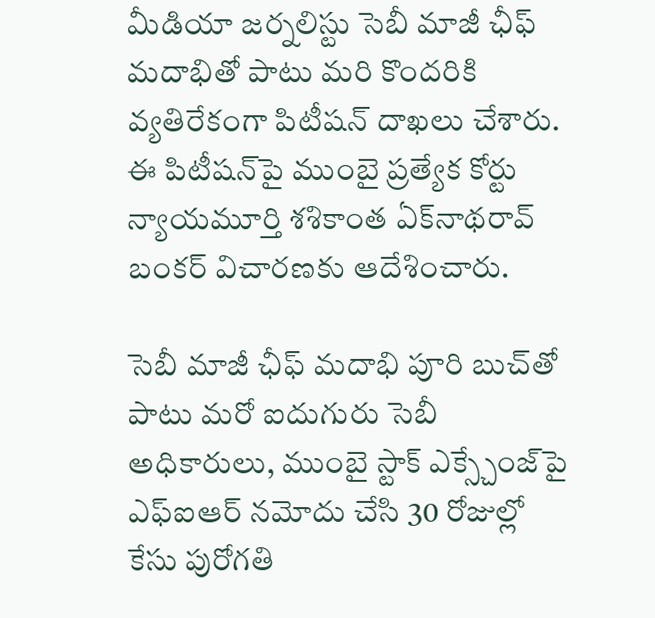మీడియా జర్నలిస్టు సెబీ మాజీ ఛీఫ్ మదాభితో పాటు మరి కొందరికి వ్యతిరేకంగా పిటీషన్ దాఖలు చేశారు. ఈ పిటీషన్‌పై ముంబై ప్రత్యేక కోర్టు న్యాయమూర్తి శశికాంత ఏక్‌నాథరావ్ బంకర్ విచారణకు ఆదేశించారు.

సెబీ మాజీ ఛీఫ్ మదాభి పూరి బుచ్‌తో పాటు మరో ఐదుగురు సెబీ అధికారులు, ముంబై స్టాక్ ఎక్స్చేంజ్‌పై ఎఫ్ఐఆర్ నమోదు చేసి 30 రోజుల్లో కేసు పురోగతి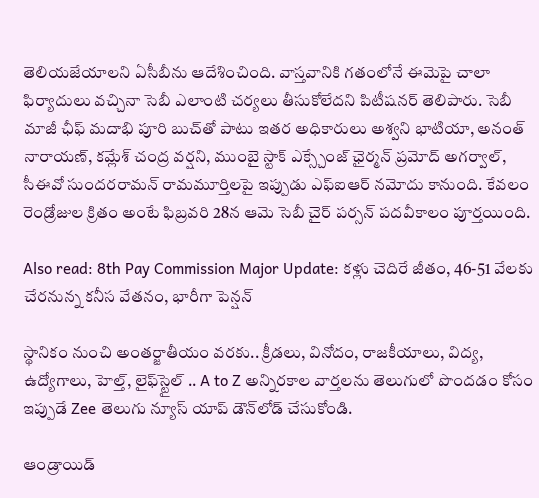తెలియజేయాలని ఏసీబీను ఆదేశించింది. వాస్తవానికి గతంలోనే ఈమెపై చాలా ఫిర్యాదులు వచ్చినా సెబీ ఎలాంటి చర్యలు తీసుకోలేదని పిటీషనర్ తెలిపారు. సెబీ మాజీ ఛీఫ్ మదాభి పూరి బుచ్‌తో పాటు ఇతర అధికారులు అశ్వని భాటియా, అనంత్ నారాయణ్, కమ్లేశ్ చంద్ర వర్షని, ముంబై స్టాక్ ఎక్స్చేంజ్ ఛైర్మన్ ప్రమోద్ అగర్వాల్, సీఈవో సుందరరామన్ రామమూర్తిలపై ఇప్పుడు ఎఫ్ఐఆర్ నమోదు కానుంది. కేవలం రెండ్రోజుల క్రితం అంటే ఫిబ్రవరి 28న ఆమె సెబీ చైర్ పర్సన్ పదవీకాలం పూర్తయింది.

Also read: 8th Pay Commission Major Update: కళ్లు చెదిరే జీతం, 46-51 వేలకు చేరనున్న కనీస వేతనం, భారీగా పెన్షన్

స్థానికం నుంచి అంతర్జాతీయం వరకు.. క్రీడలు, వినోదం, రాజకీయాలు, విద్య, ఉద్యోగాలు, హెల్త్, లైఫ్‌స్టైల్ .. A to Z అన్నిరకాల వార్తలను తెలుగులో పొందడం కోసం ఇప్పుడే Zee తెలుగు న్యూస్ యాప్ డౌన్‌లోడ్ చేసుకోండి.

ఆండ్రాయిడ్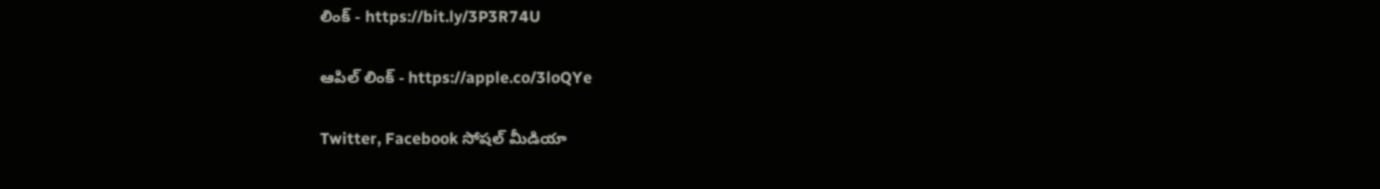లింక్ - https://bit.ly/3P3R74U

ఆపిల్ లింక్ - https://apple.co/3loQYe

Twitter, Facebook సోషల్ మీడియా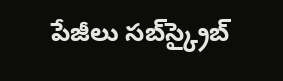పేజీలు సబ్‌స్క్రైబ్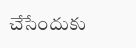చేసేందుకు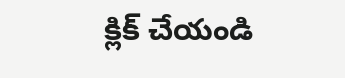క్లిక్ చేయండి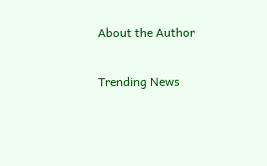About the Author

Trending News